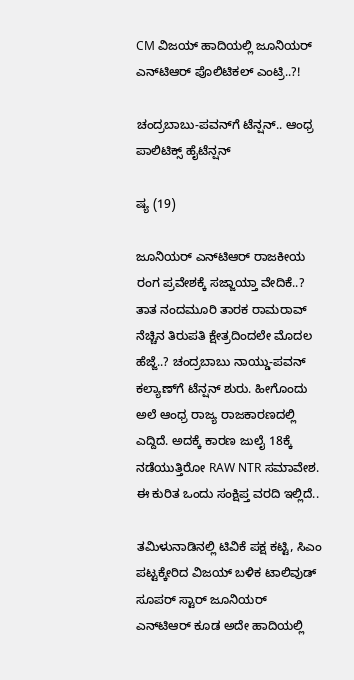CM ವಿಜಯ್ ಹಾದಿಯಲ್ಲಿ ಜೂನಿಯರ್‌ ಎನ್‌ಟಿಆರ್ ಪೊಲಿಟಿಕಲ್ ಎಂಟ್ರಿ..?!

ಚಂದ್ರಬಾಬು-ಪವನ್‌ಗೆ ಟೆನ್ಷನ್.. ಆಂಧ್ರ ಪಾಲಿಟಿಕ್ಸ್‌‌ ಹೈಟೆನ್ಷನ್

ಷ್ಯ (19)

ಜೂನಿಯರ್‌ ಎನ್‌ಟಿಆರ್ ರಾಜಕೀಯ ರಂಗ ಪ್ರವೇಶಕ್ಕೆ ಸಜ್ಜಾಯ್ತಾ ವೇದಿಕೆ..? ತಾತ ನಂದಮೂರಿ ತಾರಕ ರಾಮರಾವ್ ನೆಚ್ಚಿನ ತಿರುಪತಿ ಕ್ಷೇತ್ರದಿಂದಲೇ ಮೊದಲ ಹೆಜ್ಜೆ..? ಚಂದ್ರಬಾಬು ನಾಯ್ಡು-ಪವನ್ ಕಲ್ಯಾಣ್‌‌ಗೆ ಟೆನ್ಷನ್ ಶುರು. ಹೀಗೊಂದು ಅಲೆ ಆಂಧ್ರ ರಾಜ್ಯ ರಾಜಕಾರಣದಲ್ಲಿ ಎದ್ದಿದೆ. ಅದಕ್ಕೆ ಕಾರಣ ಜುಲೈ 18ಕ್ಕೆ ನಡೆಯುತ್ತಿರೋ RAW NTR ಸಮಾವೇಶ. ಈ ಕುರಿತ ಒಂದು ಸಂಕ್ಷಿಪ್ತ ವರದಿ ಇಲ್ಲಿದೆ..

ತಮಿಳುನಾಡಿನಲ್ಲಿ ಟಿವಿಕೆ ಪಕ್ಷ ಕಟ್ಟಿ, ಸಿಎಂ ಪಟ್ಟಕ್ಕೇರಿದ ವಿಜಯ್‌ ಬಳಿಕ ಟಾಲಿವುಡ್‌ ಸೂಪರ್ ಸ್ಟಾರ್ ಜೂನಿಯರ್ ಎನ್‌ಟಿಆರ್ ಕೂಡ ಅದೇ ಹಾದಿಯಲ್ಲಿ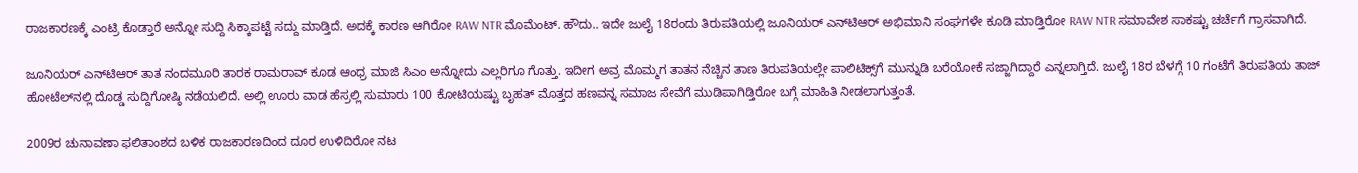ರಾಜಕಾರಣಕ್ಕೆ ಎಂಟ್ರಿ ಕೊಡ್ತಾರೆ ಅನ್ನೋ ಸುದ್ದಿ ಸಿಕ್ಕಾಪಟ್ಟೆ ಸದ್ದು ಮಾಡ್ತಿದೆ. ಅದಕ್ಕೆ ಕಾರಣ ಆಗಿರೋ RAW NTR ಮೊಮೆಂಟ್. ಹೌದು.. ಇದೇ ಜುಲೈ 18ರಂದು ತಿರುಪತಿಯಲ್ಲಿ ಜೂನಿಯರ್ ಎನ್‌ಟಿಆರ್ ಅಭಿಮಾನಿ ಸಂಘಗಳೇ ಕೂಡಿ ಮಾಡ್ತಿರೋ RAW NTR ಸಮಾವೇಶ ಸಾಕಷ್ಟು ಚರ್ಚೆಗೆ ಗ್ರಾಸವಾಗಿದೆ.

ಜೂನಿಯರ್‌ ಎನ್‌ಟಿಆರ್ ತಾತ ನಂದಮೂರಿ ತಾರಕ ರಾಮರಾವ್‌ ಕೂಡ ಆಂಧ್ರ ಮಾಜಿ ಸಿಎಂ ಅನ್ನೋದು ಎಲ್ಲರಿಗೂ ಗೊತ್ತು. ಇದೀಗ ಅವ್ರ ಮೊಮ್ಮಗ ತಾತನ ನೆಚ್ಚಿನ ತಾಣ ತಿರುಪತಿಯಲ್ಲೇ ಪಾಲಿಟಿಕ್ಸ್‌‌ಗೆ ಮುನ್ನುಡಿ ಬರೆಯೋಕೆ ಸಜ್ಜಾಗಿದ್ದಾರೆ ಎನ್ನಲಾಗ್ತಿದೆ. ಜುಲೈ 18ರ ಬೆಳಗ್ಗೆ 10 ಗಂಟೆಗೆ ತಿರುಪತಿಯ ತಾಜ್ ಹೋಟೆಲ್‌‌ನಲ್ಲಿ ದೊಡ್ಡ ಸುದ್ದಿಗೋಷ್ಠಿ ನಡೆಯಲಿದೆ. ಅಲ್ಲಿ ಊರು ವಾಡ ಹೆಸ್ರಲ್ಲಿ ಸುಮಾರು 100 ಕೋಟಿಯಷ್ಟು ಬೃಹತ್ ಮೊತ್ತದ ಹಣವನ್ನ ಸಮಾಜ ಸೇವೆಗೆ ಮುಡಿಪಾಗಿಡ್ತಿರೋ ಬಗ್ಗೆ ಮಾಹಿತಿ ನೀಡಲಾಗುತ್ತಂತೆ.

2009ರ ಚುನಾವಣಾ ಫಲಿತಾಂಶದ ಬಳಿಕ ರಾಜಕಾರಣದಿಂದ ದೂರ ಉಳಿದಿರೋ ನಟ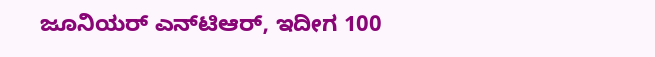ಜೂನಿಯರ್‌ ಎನ್‌ಟಿಆರ್, ಇದೀಗ 100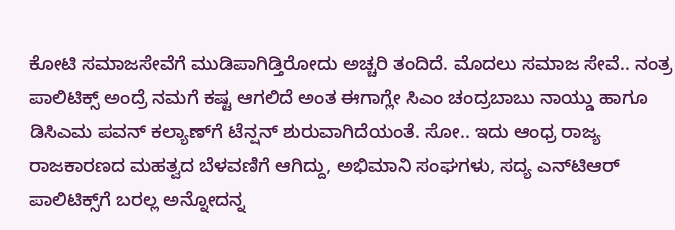ಕೋಟಿ ಸಮಾಜಸೇವೆಗೆ ಮುಡಿಪಾಗಿಡ್ತಿರೋದು ಅಚ್ಚರಿ ತಂದಿದೆ. ಮೊದಲು ಸಮಾಜ ಸೇವೆ.. ನಂತ್ರ ಪಾಲಿಟಿಕ್ಸ್ ಅಂದ್ರೆ ನಮಗೆ ಕಷ್ಟ ಆಗಲಿದೆ ಅಂತ ಈಗಾಗ್ಲೇ ಸಿಎಂ ಚಂದ್ರಬಾಬು ನಾಯ್ಡು ಹಾಗೂ ಡಿಸಿಎಮ ಪವನ್ ಕಲ್ಯಾಣ್‌ಗೆ ಟೆನ್ಷನ್ ಶುರುವಾಗಿದೆಯಂತೆ. ಸೋ.. ಇದು ಆಂಧ್ರ ರಾಜ್ಯ ರಾಜಕಾರಣದ ಮಹತ್ವದ ಬೆಳವಣಿಗೆ ಆಗಿದ್ದು, ಅಭಿಮಾನಿ ಸಂಘಗಳು, ಸದ್ಯ ಎನ್‌ಟಿಆರ್ ಪಾಲಿಟಿಕ್ಸ್‌ಗೆ ಬರಲ್ಲ ಅನ್ನೋದನ್ನ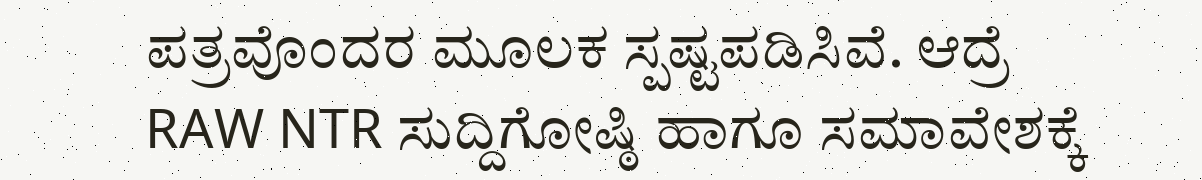ಪತ್ರವೊಂದರ ಮೂಲಕ ಸ್ಪಷ್ಟಪಡಿಸಿವೆ. ಆದ್ರೆ RAW NTR ಸುದ್ದಿಗೋಷ್ಠಿ ಹಾಗೂ ಸಮಾವೇಶಕ್ಕೆ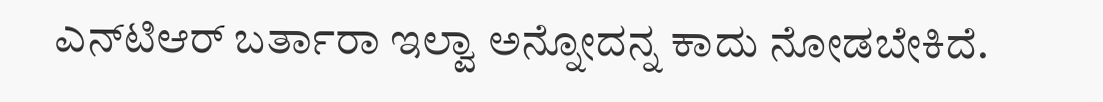ಎನ್‌ಟಿಆರ್ ಬರ್ತಾರಾ ಇಲ್ವಾ ಅನ್ನೋದನ್ನ ಕಾದು ನೋಡಬೇಕಿದೆ.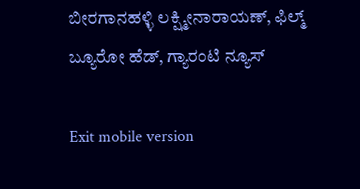ಬೀರಗಾನಹಳ್ಳಿ ಲಕ್ಷ್ಮೀನಾರಾಯಣ್, ಫಿಲ್ಮ್ ಬ್ಯೂರೋ ಹೆಡ್, ಗ್ಯಾರಂಟಿ ನ್ಯೂಸ್

Exit mobile version